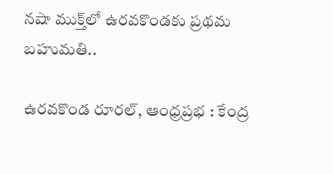నషా ముక్త్‌లో ఉరవకొండకు ప్రథమ బహుమతి..

ఉరవకొండ రూరల్, ఆంధ్రప్రభ : కేంద్ర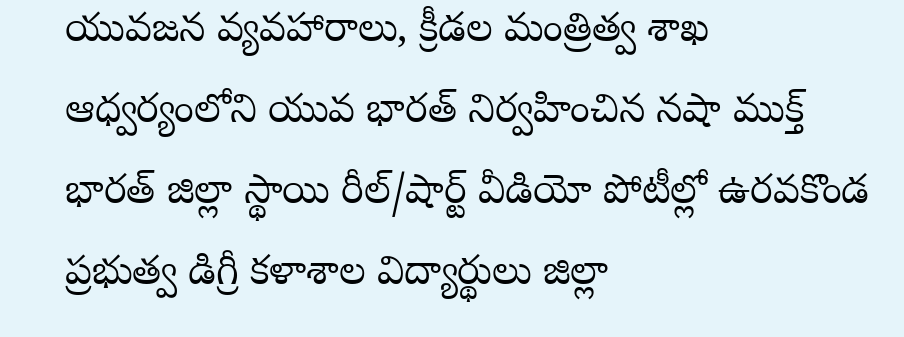యువజన వ్యవహారాలు, క్రీడల మంత్రిత్వ శాఖ ఆధ్వర్యంలోని యువ భారత్ నిర్వహించిన నషా ముక్త్ భారత్ జిల్లా స్థాయి రీల్/షార్ట్ వీడియో పోటీల్లో ఉరవకొండ ప్రభుత్వ డిగ్రీ కళాశాల విద్యార్థులు జిల్లా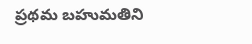ప్రథమ బహుమతిని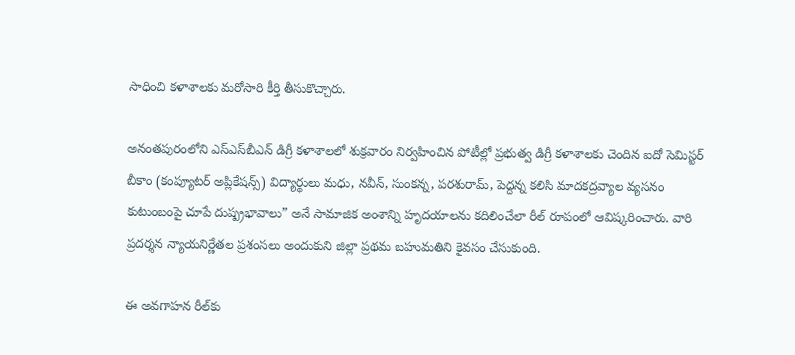సాధించి కళాశాలకు మరోసారి కీర్తి తీసుకొచ్చారు.

అనంతపురంలోని ఎస్‌ఎస్‌బీఎన్ డిగ్రీ కళాశాలలో శుక్రవారం నిర్వహించిన పోటీల్లో ప్రభుత్వ డిగ్రీ కళాశాలకు చెందిన ఐదో సెమిస్టర్ బీకాం (కంప్యూటర్ అప్లికేషన్స్) విద్యార్థులు మధు, నవీన్, సుంకన్న, పరశురామ్, పెద్దన్న కలిసి మాదకద్రవ్యాల వ్యసనం కుటుంబంపై చూపే దుష్ప్రభావాలు” అనే సామాజిక అంశాన్ని హృదయాలను కదిలించేలా రీల్ రూపంలో ఆవిష్కరించారు. వారి ప్రదర్శన న్యాయనిర్ణేతల ప్రశంసలు అందుకుని జిల్లా ప్రథమ బహుమతిని కైవసం చేసుకుంది.

ఈ అవగాహన రీల్‌కు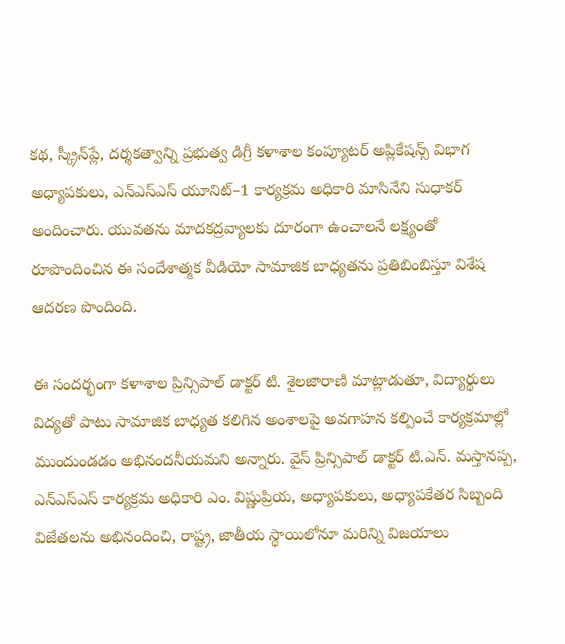కథ, స్క్రీన్‌ప్లే, దర్శకత్వాన్ని ప్రభుత్వ డిగ్రీ కళాశాల కంప్యూటర్ అప్లికేషన్స్ విభాగ అధ్యాపకులు, ఎన్ఎస్ఎస్ యూనిట్–1 కార్యక్రమ అధికారి మాసినేని సుధాకర్ అందించారు. యువతను మాదకద్రవ్యాలకు దూరంగా ఉంచాలనే లక్ష్యంతో రూపొందించిన ఈ సందేశాత్మక వీడియో సామాజిక బాధ్యతను ప్రతిబింబిస్తూ విశేష ఆదరణ పొందింది.

ఈ సందర్భంగా కళాశాల ప్రిన్సిపాల్ డాక్టర్ టి. శైలజారాణి మాట్లాడుతూ, విద్యార్థులు విద్యతో పాటు సామాజిక బాధ్యత కలిగిన అంశాలపై అవగాహన కల్పించే కార్యక్రమాల్లో ముందుండడం అభినందనీయమని అన్నారు. వైస్ ప్రిన్సిపాల్ డాక్టర్ టి.ఎన్. మస్తానప్ప, ఎన్ఎస్ఎస్ కార్యక్రమ అధికారి ఎం. విష్ణుప్రియ, అధ్యాపకులు, అధ్యాపకేతర సిబ్బంది విజేతలను అభినందించి, రాష్ట్ర, జాతీయ స్థాయిలోనూ మరిన్ని విజయాలు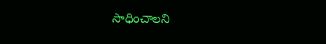సాధించాలని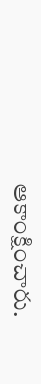ఆకాంక్షించారు.